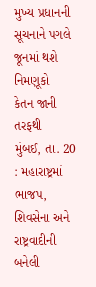મુખ્ય પ્રધાનની સૂચનાને પગલે જૂનમાં થશે નિમણૂકો
કેતન જાની તરફથી
મુંબઈ, તા. 20 : મહારાષ્ટ્રમાં ભાજપ, શિવસેના અને રાષ્ટ્રવાદીની બનેલી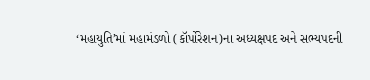‘મહાયુતિ’માં મહામંડળો (કૉર્પોરેશન)ના અધ્યક્ષપદ અને સભ્યપદની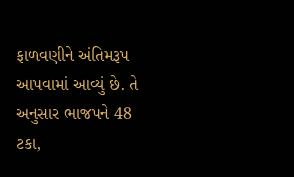ફાળવણીને અંતિમરૂપ આપવામાં આવ્યું છે. તે અનુસાર ભાજપને 48 ટકા,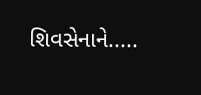શિવસેનાને.....